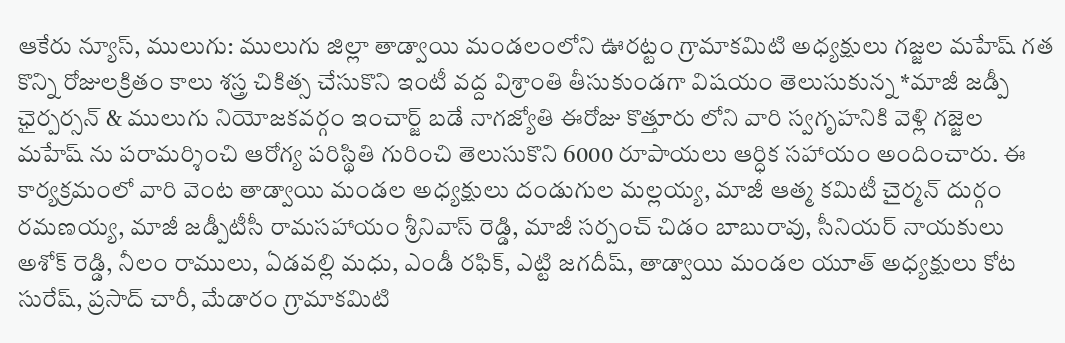ఆకేరు న్యూస్, ములుగు: ములుగు జిల్లా తాడ్వాయి మండలంలోని ఊరట్టం గ్రామాకమిటి అధ్యక్షులు గజ్జల మహేష్ గత కొన్ని రోజులక్రితం కాలు శస్త్ర చికిత్స చేసుకొని ఇంటీ వద్ద విశ్రాంతి తీసుకుండగా విషయం తెలుసుకున్న *మాజీ జడ్పీ ఛైర్పర్సన్ & ములుగు నియోజకవర్గం ఇంచార్జ్ బడే నాగజ్యోతి ఈరోజు కొత్తూరు లోని వారి స్వగృహనికి వెళ్లి గజ్జెల మహేష్ ను పరామర్శించి ఆరోగ్య పరిస్థితి గురించి తెలుసుకొని 6000 రూపాయలు ఆర్ధిక సహాయం అందించారు. ఈ కార్యక్రమంలో వారి వెంట తాడ్వాయి మండల అధ్యక్షులు దండుగుల మల్లయ్య, మాజీ ఆత్మ కమిటీ చైర్మన్ దుర్గం రమణయ్య, మాజీ జడ్పీటీసీ రామసహాయం శ్రీనివాస్ రెడ్డి, మాజీ సర్పంచ్ చిడం బాబురావు, సీనియర్ నాయకులు అశోక్ రెడ్డి, నీలం రాములు, ఏడవల్లి మధు, ఎండీ రఫిక్, ఎట్టి జగదీష్, తాడ్వాయి మండల యూత్ అధ్యక్షులు కోట సురేష్, ప్రసాద్ చారీ, మేడారం గ్రామాకమిటి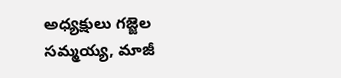అధ్యక్షులు గజ్జెల సమ్మయ్య, మాజీ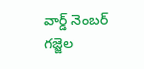వార్డ్ నెంబర్ గజ్జెల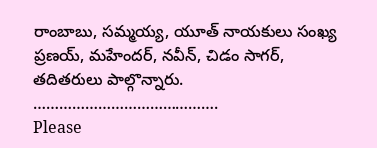రాంబాబు, సమ్మయ్య, యూత్ నాయకులు సంఖ్య ప్రణయ్, మహేందర్, నవీన్, చిడం సాగర్, తదితరులు పాల్గొన్నారు.
…………………………………….
Please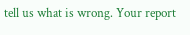tell us what is wrong. Your report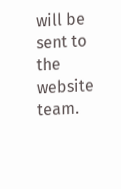will be sent to the website team.